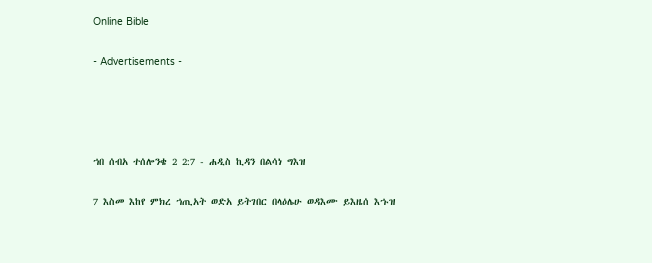Online Bible

- Advertisements -




ኀበ ሰብአ ተሰሎንቄ 2 2:7 - ሐዲስ ኪዳን በልሳነ ግእዝ

7 እስመ እከየ ምክረ ኀጢአት ወድአ ይትገበር በላዕሌሁ ወዳእሙ ይእዜሰ እኁዝ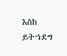እስከ ይትኀደግ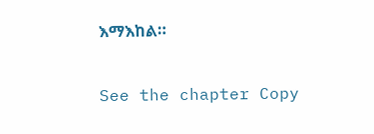እማእከል።

See the chapter Copy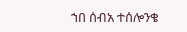ኀበ ሰብአ ተሰሎንቄ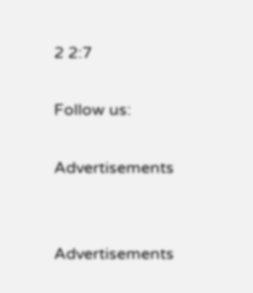2 2:7

Follow us:

Advertisements


Advertisements